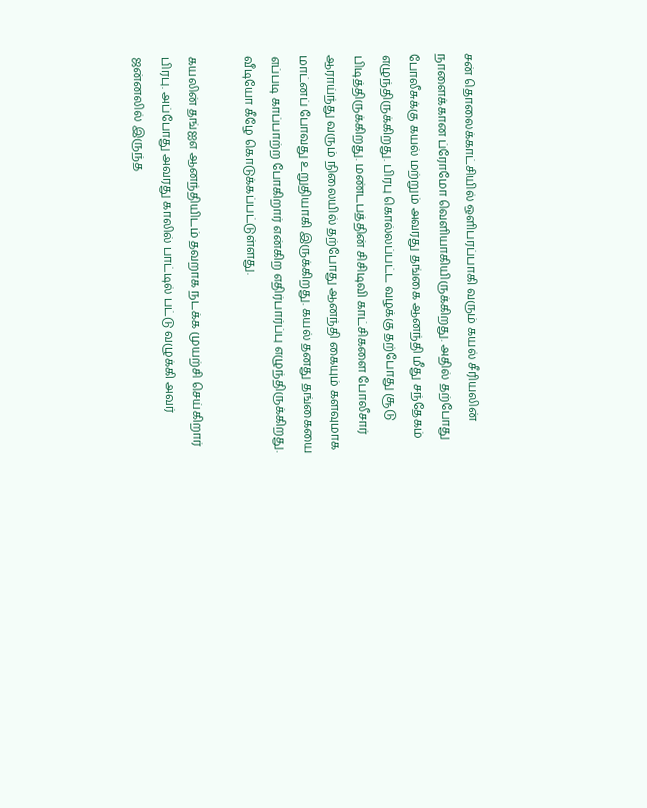சன் தொலைக்காட்சியில் ஒளிபரப்பாகி வரும் கயல் சீரியலின் நாளைக்கான ப்ரோமோ வெளியாகியிருக்கிறது. அதில் தற்போது போலீசுக்கு கயல் மற்றும் அவரது தங்கை ஆனந்தி மீது சந்தேகம் எழுந்திருக்கிறது. பிரபு கொல்லப்பட்ட வழக்கு தற்போது சூடு பிடித்திருக்கிறது. மண்டபத்தின் சிசிடிவி காட்சிகளை போலீசார் ஆராய்ந்து வரும் நிலையில் தற்போது ஆனந்தி கையும் களவுமாக மாட்னப் போவது உறுதியாகி இருக்கிறது. கயல் தனது தங்கையை எப்படி காப்பாற்ற போகிறார் என்கிற எதிர்பார்ப்பு எழுந்திருக்கிறது. வீடியோ கீழே கொடுக்கப்பட்டுள்ளது.

கயலின் தங்ஐஎ ஆனந்தியிடம் தவறாக நடக்க முயற்சி செய்கிறார் பிரபு. அப்போது அவரது காலில் பாட்டில் பட்டு வழுக்கி அவர் ஜன்னலில் இருந்த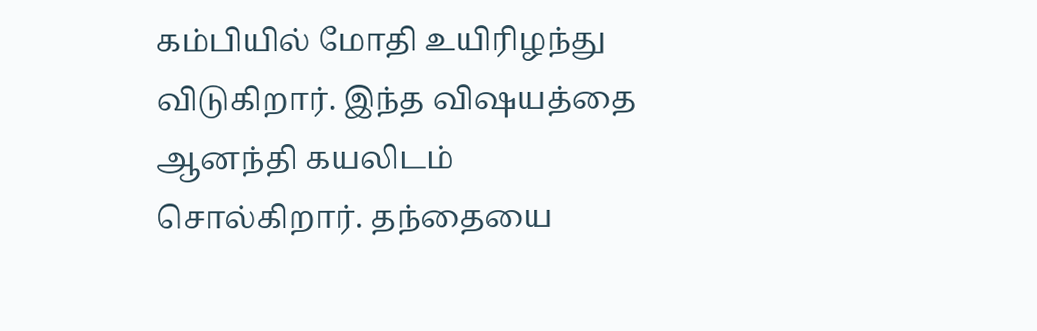கம்பியில் மோதி உயிரிழந்து விடுகிறார். இந்த விஷயத்தை ஆனந்தி கயலிடம் சொல்கிறார். தந்தையை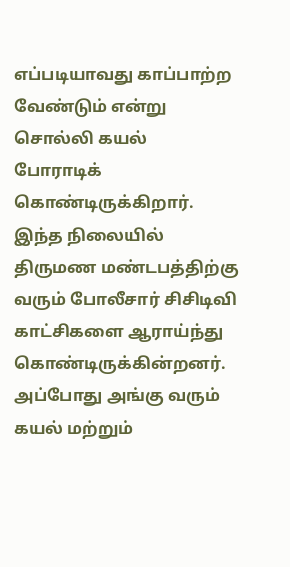எப்படியாவது காப்பாற்ற வேண்டும் என்று சொல்லி கயல் போராடிக் கொண்டிருக்கிறார். இந்த நிலையில் திருமண மண்டபத்திற்கு வரும் போலீசார் சிசிடிவி காட்சிகளை ஆராய்ந்து கொண்டிருக்கின்றனர். அப்போது அங்கு வரும் கயல் மற்றும்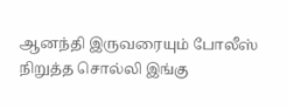ஆனந்தி இருவரையும் போலீஸ் நிறுத்த சொல்லி இங்கு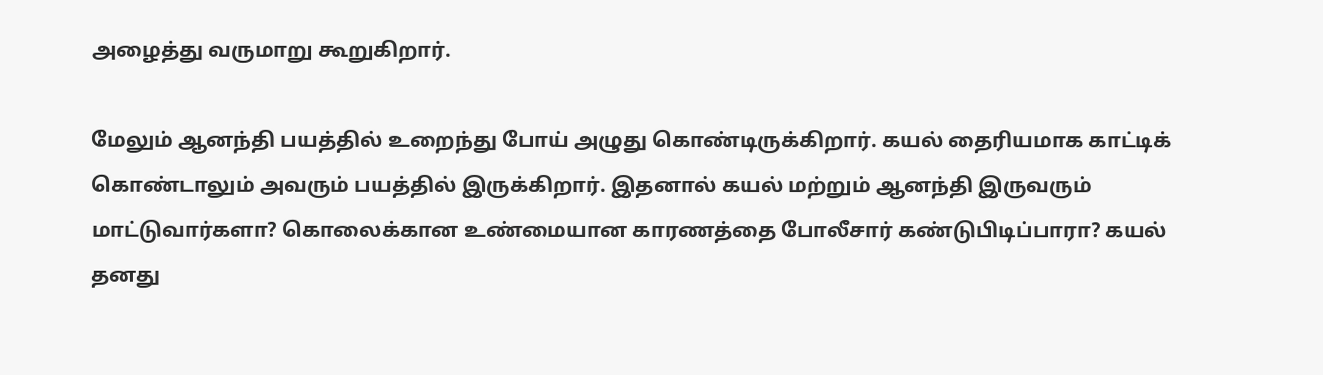அழைத்து வருமாறு கூறுகிறார்.

மேலும் ஆனந்தி பயத்தில் உறைந்து போய் அழுது கொண்டிருக்கிறார். கயல் தைரியமாக காட்டிக் கொண்டாலும் அவரும் பயத்தில் இருக்கிறார். இதனால் கயல் மற்றும் ஆனந்தி இருவரும் மாட்டுவார்களா? கொலைக்கான உண்மையான காரணத்தை போலீசார் கண்டுபிடிப்பாரா? கயல் தனது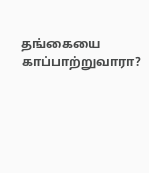தங்கையை காப்பாற்றுவாரா?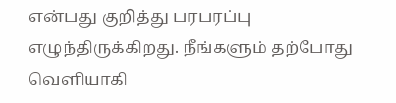என்பது குறித்து பரபரப்பு எழுந்திருக்கிறது. நீங்களும் தற்போது வெளியாகி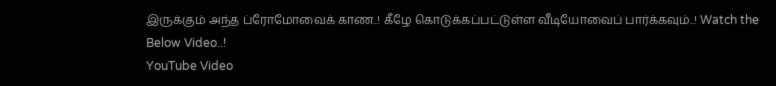இருக்கும் அந்த ப்ரோமோவைக் காண..! கீழே கொடுக்கப்பட்டுள்ள வீடியோவைப் பார்க்கவும்..! Watch the Below Video..!
YouTube Video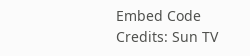Embed Code Credits: Sun TV